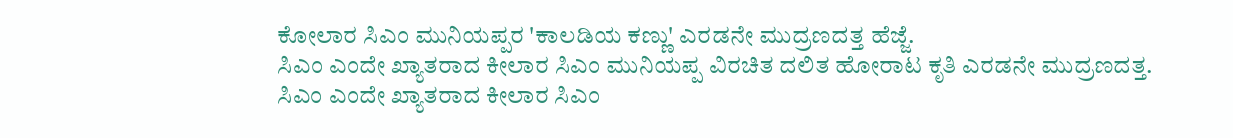ಕೋಲಾರ ಸಿಎಂ ಮುನಿಯಪ್ಪರ 'ಕಾಲಡಿಯ ಕಣ್ಣು' ಎರಡನೇ ಮುದ್ರಣದತ್ತ ಹೆಜ್ಜೆ.
ಸಿಎಂ ಎಂದೇ ಖ್ಯಾತರಾದ ಕೀಲಾರ ಸಿಎಂ ಮುನಿಯಪ್ಪ ವಿರಚಿತ ದಲಿತ ಹೋರಾಟ ಕೃತಿ ಎರಡನೇ ಮುದ್ರಣದತ್ತ.
ಸಿಎಂ ಎಂದೇ ಖ್ಯಾತರಾದ ಕೀಲಾರ ಸಿಎಂ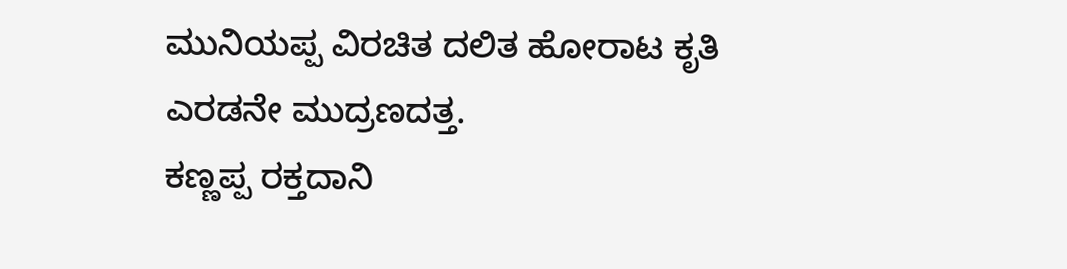ಮುನಿಯಪ್ಪ ವಿರಚಿತ ದಲಿತ ಹೋರಾಟ ಕೃತಿ ಎರಡನೇ ಮುದ್ರಣದತ್ತ.
ಕಣ್ಣಪ್ಪ ರಕ್ತದಾನಿ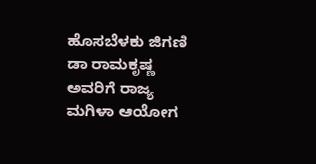ಹೊಸಬೆಳಕು ಜಿಗಣಿ ಡಾ ರಾಮಕೃಷ್ಣ ಅವರಿಗೆ ರಾಜ್ಯ ಮಗಿಳಾ ಆಯೋಗ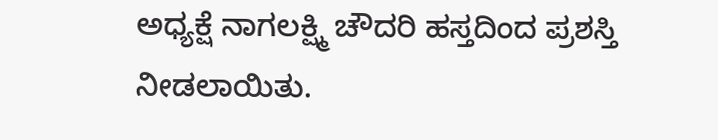ಅಧ್ಯಕ್ಷೆ ನಾಗಲಕ್ಷ್ಮಿ ಚೌದರಿ ಹಸ್ತದಿಂದ ಪ್ರಶಸ್ತಿ ನೀಡಲಾಯಿತು.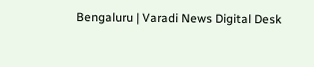Bengaluru | Varadi News Digital Desk